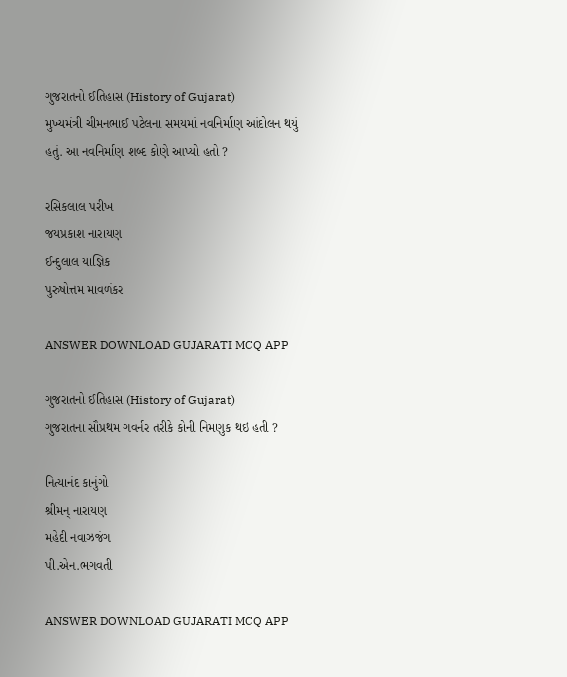ગુજરાતનો ઈતિહાસ (History of Gujarat)
મુખ્યમંત્રી ચીમનભાઈ પટેલના સમયમાં નવનિર્માણ આંદોલન થયું હતું. આ નવનિર્માણ શબ્દ કોણે આપ્યો હતો ?

રસિકલાલ પરીખ
જયપ્રકાશ નારાયણ
ઈન્દુલાલ યાજ્ઞિક
પુરુષોત્તમ માવળંકર

ANSWER DOWNLOAD GUJARATI MCQ APP

ગુજરાતનો ઈતિહાસ (History of Gujarat)
ગુજરાતના સૌપ્રથમ ગવર્નર તરીકે કોની નિમણુક થઇ હતી ?

નિત્યાનંદ કાનુંગો
શ્રીમન્ નારાયણ
મહેદી નવાઝજંગ
પી.એન.ભગવતી

ANSWER DOWNLOAD GUJARATI MCQ APP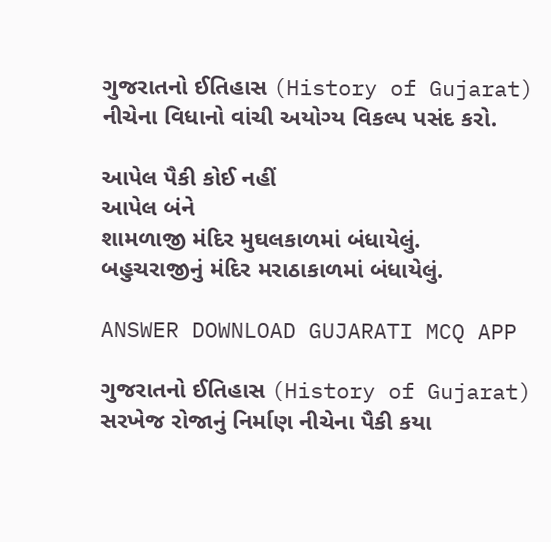ગુજરાતનો ઈતિહાસ (History of Gujarat)
નીચેના વિધાનો વાંચી અયોગ્ય વિકલ્પ પસંદ કરો.

આપેલ પૈકી કોઈ નહીં
આપેલ બંને
શામળાજી મંદિર મુઘલકાળમાં બંધાયેલું.
બહુચરાજીનું મંદિર મરાઠાકાળમાં બંધાયેલું.

ANSWER DOWNLOAD GUJARATI MCQ APP

ગુજરાતનો ઈતિહાસ (History of Gujarat)
સરખેજ રોજાનું નિર્માણ નીચેના પૈકી કયા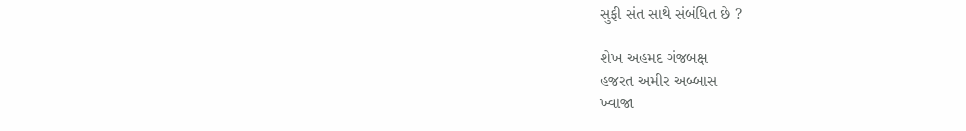સુફી સંત સાથે સંબંધિત છે ?

શેખ અહમદ ગંજબક્ષ
હજરત અમીર અબ્બાસ
ખ્વાજા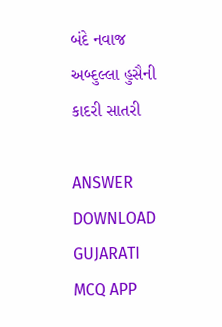બંદે નવાજ
અબ્દુલ્લા હુસૈની કાદરી સાતરી

ANSWER DOWNLOAD GUJARATI MCQ APP